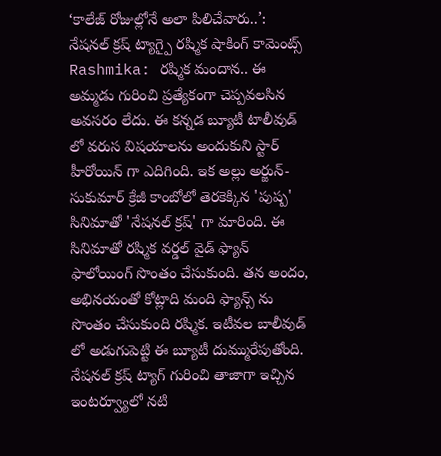‘కాలేజ్ రోజుల్లోనే అలా పిలిచేవారు..’: నేషనల్ క్రష్ ట్యాగ్పై రష్మిక షాకింగ్ కామెంట్స్
Rashmika: రష్మిక మందాన.. ఈ అమ్మడు గురించి ప్రత్యేకంగా చెప్పవలసిన అవసరం లేదు. ఈ కన్నడ బ్యూటీ టాలీవుడ్ లో వరుస విషయాలను అందుకుని స్టార్ హీరోయిన్ గా ఎదిగింది. ఇక అల్లు అర్జున్- సుకుమార్ క్రేజీ కాంబోలో తెరకెక్కిన 'పుష్ప' సినిమాతో 'నేషనల్ క్రష్' గా మారింది. ఈ సినిమాతో రష్మిక వర్డల్ వైడ్ ఫ్యాన్ ఫాలోయింగ్ సొంతం చేసుకుంది. తన అందం, అభినయంతో కోట్లాది మంది ఫ్యాన్స్ ను సొంతం చేసుకుంది రష్మిక. ఇటీవల బాలీవుడ్ లో అడుగుపెట్టి ఈ బ్యూటీ దుమ్మురేపుతోంది. నేషనల్ క్రష్ ట్యాగ్ గురించి తాజాగా ఇచ్చిన ఇంటర్వ్యూలో నటి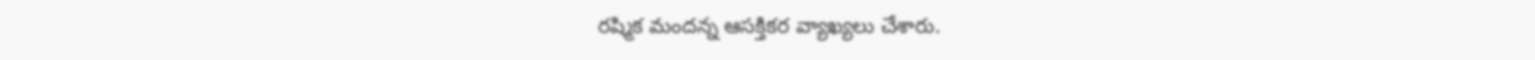రష్మిక మందన్న ఆసక్తికర వ్యాఖ్యలు చేశారు.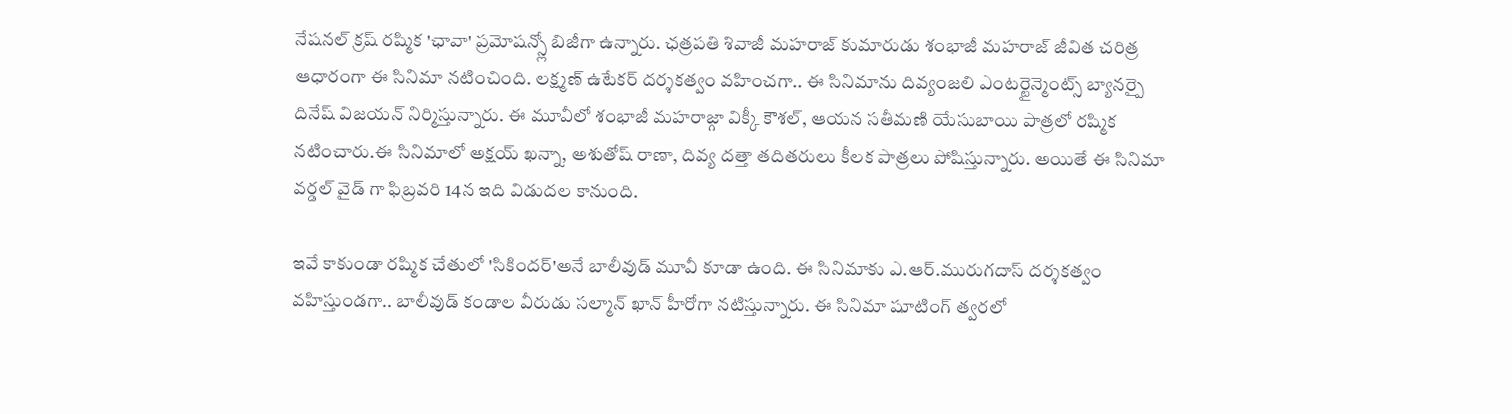నేషనల్ క్రష్ రష్మిక 'ఛావా' ప్రమోషన్స్లో బిజీగా ఉన్నారు. ఛత్రపతి శివాజీ మహరాజ్ కుమారుడు శంభాజీ మహరాజ్ జీవిత చరిత్ర ఆధారంగా ఈ సినిమా నటించింది. లక్ష్మణ్ ఉటేకర్ దర్శకత్వం వహించగా.. ఈ సినిమాను దివ్యంజలి ఎంటర్టైన్మెంట్స్ బ్యానర్పై దినేష్ విజయన్ నిర్మిస్తున్నారు. ఈ మూవీలో శంభాజీ మహరాజ్గా విక్కీ కౌశల్, ఆయన సతీమణి యేసుబాయి పాత్రలో రష్మిక నటించారు.ఈ సినిమాలో అక్షయ్ ఖన్నా, అశుతోష్ రాణా, దివ్య దత్తా తదితరులు కీలక పాత్రలు పోషిస్తున్నారు. అయితే ఈ సినిమా వర్డల్ వైడ్ గా ఫిబ్రవరి 14న ఇది విడుదల కానుంది.

ఇవే కాకుండా రష్మిక చేతులో 'సికిందర్'అనే బాలీవుడ్ మూవీ కూడా ఉంది. ఈ సినిమాకు ఎ.ఆర్.మురుగదాస్ దర్శకత్వం వహిస్తుండగా.. బాలీవుడ్ కండాల వీరుడు సల్మాన్ ఖాన్ హీరోగా నటిస్తున్నారు. ఈ సినిమా షూటింగ్ త్వరలో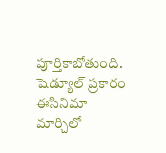పూర్తికాబోతుంది. షెడ్యూల్ ప్రకారం ఈసినిమా మార్చిలో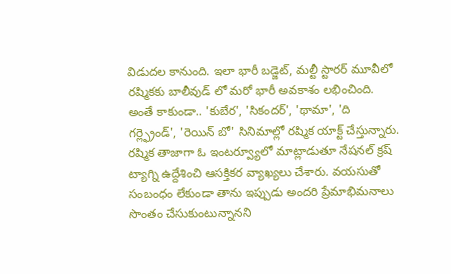విడుదల కానుంది. ఇలా భారీ బడ్జెట్, మల్టీ స్టారర్ మూవీలో రష్మికకు బాలీవుడ్ లో మరో భారీ అవకాశం లభించింది. అంతే కాకుండా.. 'కుబేర', 'సికందర్', 'థామా', 'ది గర్ల్ఫ్రెండ్', 'రెయిన్ బో' సినిమాల్లో రష్మిక యాక్ట్ చేస్తున్నారు.
రష్మిక తాజాగా ఓ ఇంటర్వ్యూలో మాట్లాడుతూ నేషనల్ క్రష్ ట్యాగ్ని ఉద్దేశించి ఆసక్తికర వ్యాఖ్యలు చేశారు. వయసుతో సంబంధం లేకుండా తాను ఇప్పుడు అందరి ప్రేమాభిమనాలు సొంతం చేసుకుంటున్నానని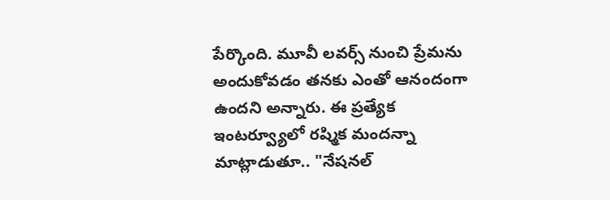పేర్కొంది. మూవీ లవర్స్ నుంచి ప్రేమను అందుకోవడం తనకు ఎంతో ఆనందంగా ఉందని అన్నారు. ఈ ప్రత్యేక ఇంటర్వ్యూలో రష్మిక మందన్నా మాట్లాడుతూ.. "నేషనల్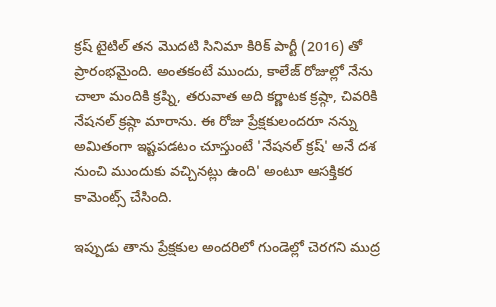క్రష్ టైటిల్ తన మొదటి సినిమా కిరిక్ పార్టీ (2016) తో ప్రారంభమైంది. అంతకంటే ముందు, కాలేజ్ రోజుల్లో నేను చాలా మందికి క్రష్ని, తరువాత అది కర్ణాటక క్రష్గా, చివరికి నేషనల్ క్రష్గా మారాను. ఈ రోజు ప్రేక్షకులందరూ నన్ను అమితంగా ఇష్టపడటం చూస్తుంటే 'నేషనల్ క్రష్' అనే దశ నుంచి ముందుకు వచ్చినట్లు ఉంది' అంటూ ఆసక్తికర కామెంట్స్ చేసింది.

ఇప్పుడు తాను ప్రేక్షకుల అందరిలో గుండెల్లో చెరగని ముద్ర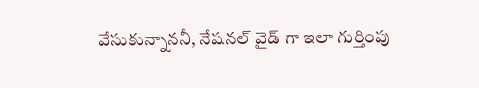వేసుకున్నాననీ, నేషనల్ వైడ్ గా ఇలా గుర్తింపు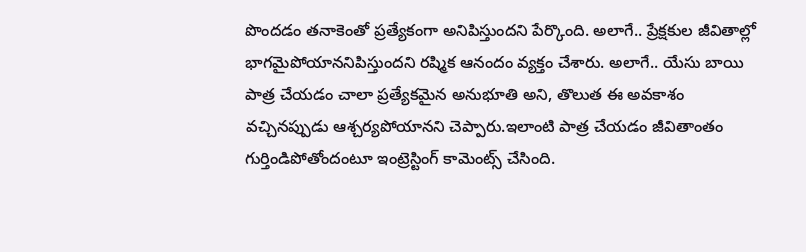పొందడం తనాకెంతో ప్రత్యేకంగా అనిపిస్తుందని పేర్కొంది. అలాగే.. ప్రేక్షకుల జీవితాల్లో భాగమైపోయాననిపిస్తుందని రష్మిక ఆనందం వ్యక్తం చేశారు. అలాగే.. యేసు బాయి పాత్ర చేయడం చాలా ప్రత్యేకమైన అనుభూతి అని, తొలుత ఈ అవకాశం వచ్చినప్పుడు ఆశ్చర్యపోయానని చెప్పారు.ఇలాంటి పాత్ర చేయడం జీవితాంతం గుర్తిండిపోతోందంటూ ఇంట్రెస్టింగ్ కామెంట్స్ చేసింది.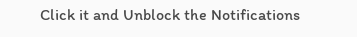Click it and Unblock the Notifications